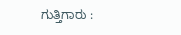ಗುತ್ತಿಗಾರು :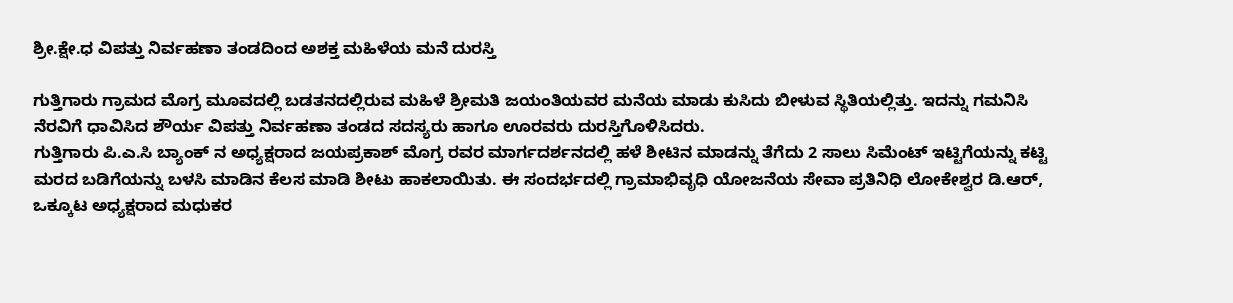ಶ್ರೀ.ಕ್ಷೇ‌.ಧ ವಿಪತ್ತು ನಿರ್ವಹಣಾ ತಂಡದಿಂದ ಅಶಕ್ತ ಮಹಿಳೆಯ ಮನೆ ದುರಸ್ತಿ

ಗುತ್ತಿಗಾರು ಗ್ರಾಮದ ಮೊಗ್ರ ಮೂವದಲ್ಲಿ ಬಡತನದಲ್ಲಿರುವ ಮಹಿಳೆ ಶ್ರೀಮತಿ ಜಯಂತಿಯವರ ಮನೆಯ ಮಾಡು ಕುಸಿದು ಬೀಳುವ ಸ್ಥಿತಿಯಲ್ಲಿತ್ತು. ಇದನ್ನು ಗಮನಿಸಿ ನೆರವಿಗೆ ಧಾವಿಸಿದ ಶೌರ್ಯ ವಿಪತ್ತು ನಿರ್ವಹಣಾ ತಂಡದ ಸದಸ್ಯರು ಹಾಗೂ ಊರವರು ದುರಸ್ತಿಗೊಳಿಸಿದರು.
ಗುತ್ತಿಗಾರು ಪಿ.ಎ.ಸಿ ಬ್ಯಾಂಕ್ ನ ಅಧ್ಯಕ್ಷರಾದ ಜಯಪ್ರಕಾಶ್ ಮೊಗ್ರ ರವರ ಮಾರ್ಗದರ್ಶನದಲ್ಲಿ ಹಳೆ ಶೀಟಿನ ಮಾಡನ್ನು ತೆಗೆದು 2 ಸಾಲು ಸಿಮೆಂಟ್ ಇಟ್ಟಿಗೆಯನ್ನು ಕಟ್ಟಿ ಮರದ ಬಡಿಗೆಯನ್ನು ಬಳಸಿ ಮಾಡಿನ ಕೆಲಸ ಮಾಡಿ ಶೀಟು ಹಾಕಲಾಯಿತು. ಈ ಸಂದರ್ಭದಲ್ಲಿ ಗ್ರಾಮಾಭಿವೃಧಿ ಯೋಜನೆಯ ಸೇವಾ ಪ್ರತಿನಿಧಿ ಲೋಕೇಶ್ವರ ಡಿ.ಆರ್, ಒಕ್ಕೂಟ ಅಧ್ಯಕ್ಷರಾದ ಮಧುಕರ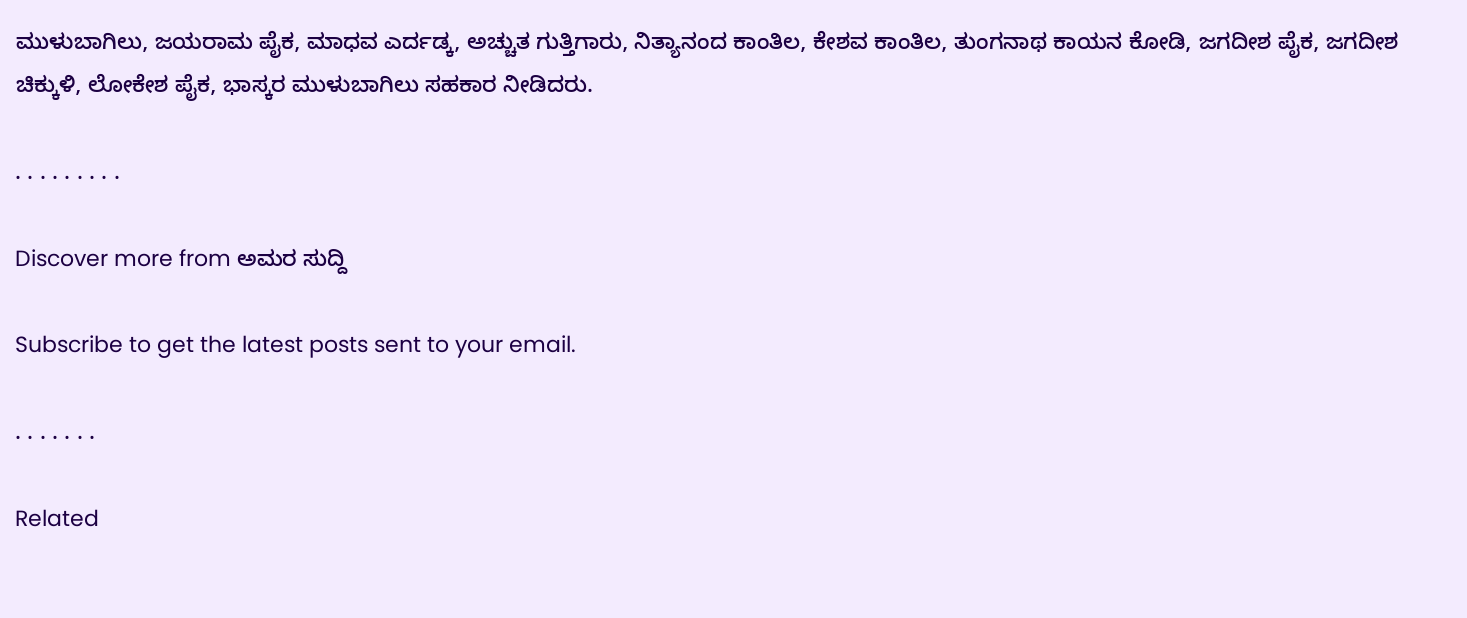ಮುಳುಬಾಗಿಲು, ಜಯರಾಮ ಪೈಕ, ಮಾಧವ ಎರ್ದಡ್ಕ, ಅಚ್ಚುತ ಗುತ್ತಿಗಾರು, ನಿತ್ಯಾನಂದ ಕಾಂತಿಲ, ಕೇಶವ ಕಾಂತಿಲ, ತುಂಗನಾಥ ಕಾಯನ ಕೋಡಿ, ಜಗದೀಶ ಪೈಕ, ಜಗದೀಶ ಚಿಕ್ಕುಳಿ, ಲೋಕೇಶ ಪೈಕ, ಭಾಸ್ಕರ ಮುಳುಬಾಗಿಲು ಸಹಕಾರ ನೀಡಿದರು.

. . . . . . . . .

Discover more from ಅಮರ ಸುದ್ದಿ

Subscribe to get the latest posts sent to your email.

. . . . . . .

Related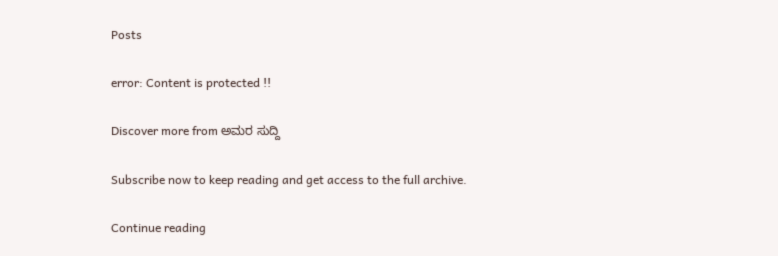Posts

error: Content is protected !!

Discover more from ಅಮರ ಸುದ್ದಿ

Subscribe now to keep reading and get access to the full archive.

Continue reading